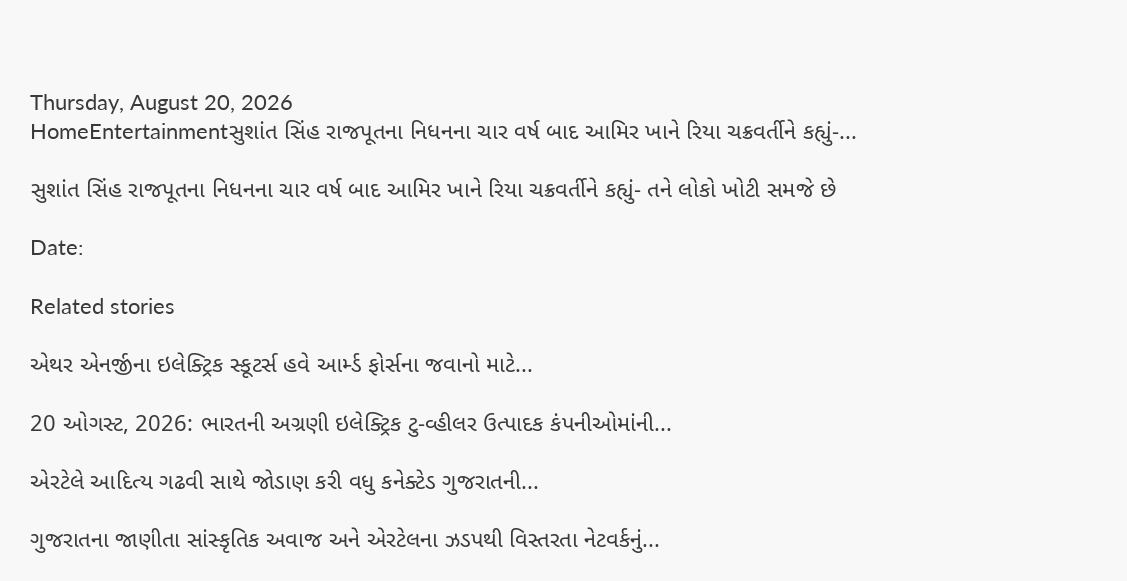Thursday, August 20, 2026
HomeEntertainmentસુશાંત સિંહ રાજપૂતના નિધનના ચાર વર્ષ બાદ આમિર ખાને રિયા ચક્રવર્તીને કહ્યું-...

સુશાંત સિંહ રાજપૂતના નિધનના ચાર વર્ષ બાદ આમિર ખાને રિયા ચક્રવર્તીને કહ્યું- તને લોકો ખોટી સમજે છે

Date:

Related stories

એથર એનર્જીના ઇલેક્ટ્રિક સ્કૂટર્સ હવે આર્મ્ડ ફોર્સના જવાનો માટે...

20 ઓગસ્ટ, 2026: ભારતની અગ્રણી ઇલેક્ટ્રિક ટુ-વ્હીલર ઉત્પાદક કંપનીઓમાંની...

એરટેલે આદિત્ય ગઢવી સાથે જોડાણ કરી વધુ કનેક્ટેડ ગુજરાતની...

ગુજરાતના જાણીતા સાંસ્કૃતિક અવાજ અને એરટેલના ઝડપથી વિસ્તરતા નેટવર્કનું...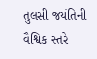તુલસી જયંતિની વૈશ્વિક સ્તરે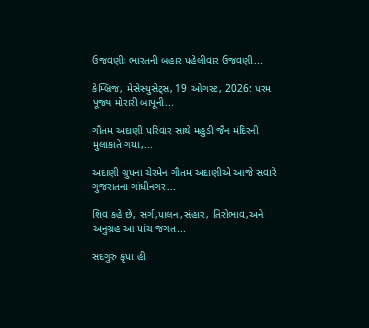ઉજવણીઃ ભારતની બહાર પહેલીવાર ઉજવણી...

કેમ્બ્રિજ, મેસેસ્યુસેટ્સ, 19 ઓગસ્ટ, 2026: પરમ પૂજ્ય મોરારી બાપૂની...

ગૌતમ અદાણી પરિવાર સાથે મહુડી જૈન મંદિરની મુલાકાતે ગયા,...

અદાણી ગ્રુપના ચેરમેન ગૌતમ અદાણીએ આજે સવારે ગુજરાતના ગાંધીનગર...

શિવ કહે છે, સર્ગ,પાલન,સંહાર, તિરોભાવ,અને અનુગ્રહ આ પાંચ જગત...

સદગુરુ કૃપા હી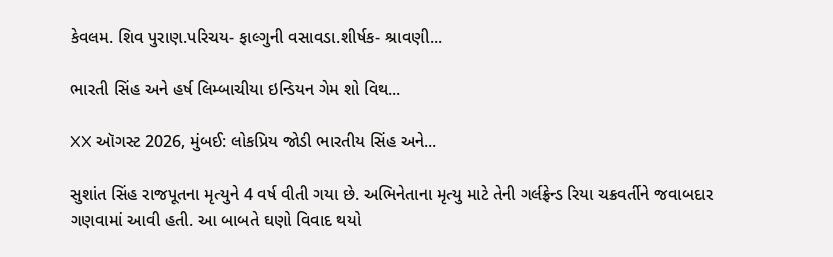કેવલમ. શિવ પુરાણ.પરિચય- ફાલ્ગુની વસાવડા.શીર્ષક- શ્રાવણી...

ભારતી સિંહ અને હર્ષ લિમ્બાચીયા ઇન્ડિયન ગેમ શો વિથ...

XX ઑગસ્ટ 2026, મુંબઈ: લોકપ્રિય જોડી ભારતીય સિંહ અને...

સુશાંત સિંહ રાજપૂતના મૃત્યુને 4 વર્ષ વીતી ગયા છે. અભિનેતાના મૃત્યુ માટે તેની ગર્લફ્રેન્ડ રિયા ચક્રવર્તીને જવાબદાર ગણવામાં આવી હતી. આ બાબતે ઘણો વિવાદ થયો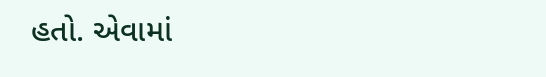હતો. એવામાં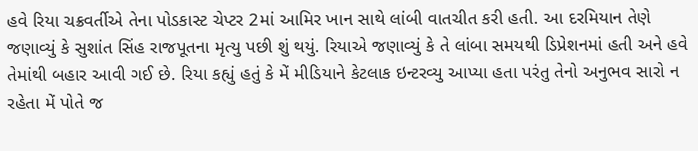હવે રિયા ચક્રવર્તીએ તેના પોડકાસ્ટ ચેપ્ટર 2માં આમિર ખાન સાથે લાંબી વાતચીત કરી હતી. આ દરમિયાન તેણે જણાવ્યું કે સુશાંત સિંહ રાજપૂતના મૃત્યુ પછી શું થયું. રિયાએ જણાવ્યું કે તે લાંબા સમયથી ડિપ્રેશનમાં હતી અને હવે તેમાંથી બહાર આવી ગઈ છે. રિયા કહ્યું હતું કે મેં મીડિયાને કેટલાક ઇન્ટરવ્યુ આપ્યા હતા પરંતુ તેનો અનુભવ સારો ન રહેતા મેં પોતે જ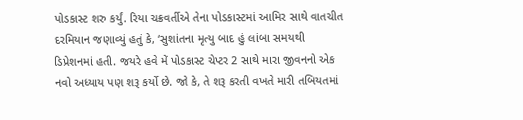પોડકાસ્ટ શરુ કર્યું. રિયા ચક્રવર્તીએ તેના પોડકાસ્ટમાં આમિર સાથે વાતચીત દરમિયાન જણાવ્યું હતું કે, ‘સુશાંતના મૃત્યુ બાદ હું લાંબા સમયથી ડિપ્રેશનમાં હતી. જયરે હવે મેં પોડકાસ્ટ ચેપ્ટર 2 સાથે મારા જીવનનો એક નવો અધ્યાય પણ શરૂ કર્યો છે. જો કે, તે શરૂ કરતી વખતે મારી તબિયતમાં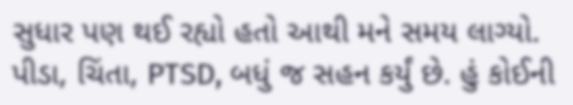સુધાર પણ થઈ રહ્યો હતો આથી મને સમય લાગ્યો. પીડા, ચિંતા, PTSD, બધું જ સહન કર્યું છે. હું કોઈની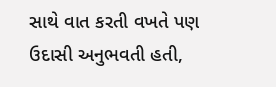સાથે વાત કરતી વખતે પણ ઉદાસી અનુભવતી હતી,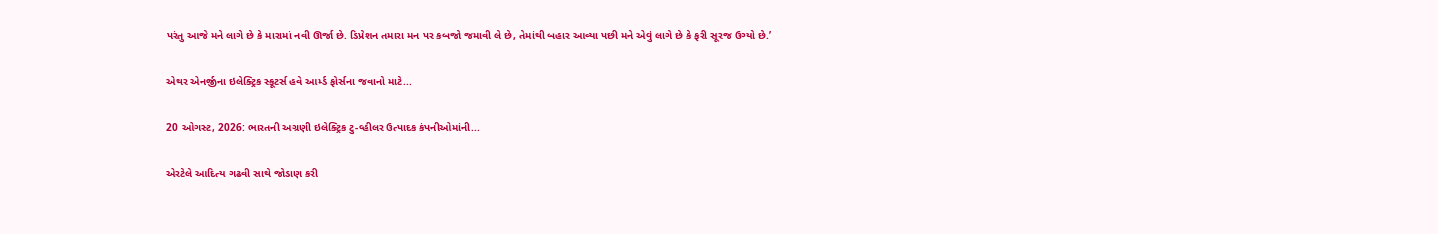પરંતુ આજે મને લાગે છે કે મારામાં નવી ઊર્જા છે. ડિપ્રેશન તમારા મન પર કબજો જમાવી લે છે, તેમાંથી બહાર આવ્યા પછી મને એવું લાગે છે કે ફરી સૂરજ ઉગ્યો છે.’

એથર એનર્જીના ઇલેક્ટ્રિક સ્કૂટર્સ હવે આર્મ્ડ ફોર્સના જવાનો માટે...

20 ઓગસ્ટ, 2026: ભારતની અગ્રણી ઇલેક્ટ્રિક ટુ-વ્હીલર ઉત્પાદક કંપનીઓમાંની...

એરટેલે આદિત્ય ગઢવી સાથે જોડાણ કરી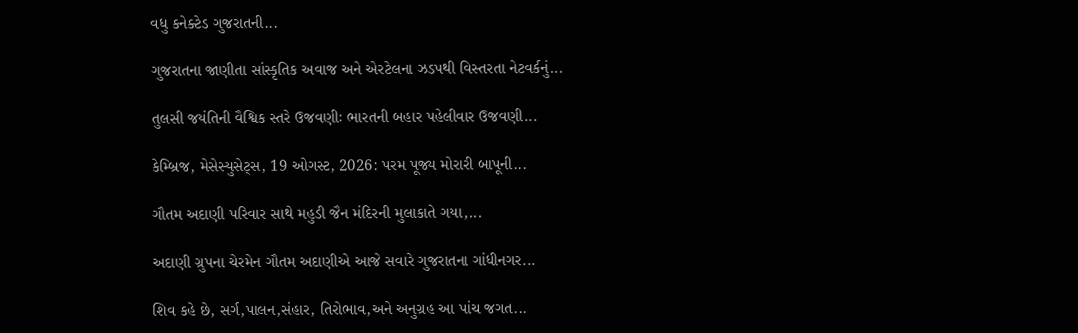વધુ કનેક્ટેડ ગુજરાતની...

ગુજરાતના જાણીતા સાંસ્કૃતિક અવાજ અને એરટેલના ઝડપથી વિસ્તરતા નેટવર્કનું...

તુલસી જયંતિની વૈશ્વિક સ્તરે ઉજવણીઃ ભારતની બહાર પહેલીવાર ઉજવણી...

કેમ્બ્રિજ, મેસેસ્યુસેટ્સ, 19 ઓગસ્ટ, 2026: પરમ પૂજ્ય મોરારી બાપૂની...

ગૌતમ અદાણી પરિવાર સાથે મહુડી જૈન મંદિરની મુલાકાતે ગયા,...

અદાણી ગ્રુપના ચેરમેન ગૌતમ અદાણીએ આજે સવારે ગુજરાતના ગાંધીનગર...

શિવ કહે છે, સર્ગ,પાલન,સંહાર, તિરોભાવ,અને અનુગ્રહ આ પાંચ જગત...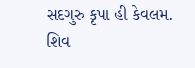સદગુરુ કૃપા હી કેવલમ. શિવ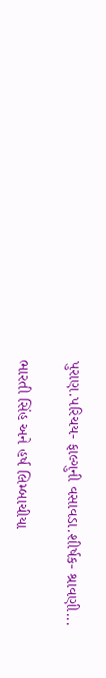પુરાણ.પરિચય- ફાલ્ગુની વસાવડા.શીર્ષક- શ્રાવણી...

ભારતી સિંહ અને હર્ષ લિમ્બાચીયા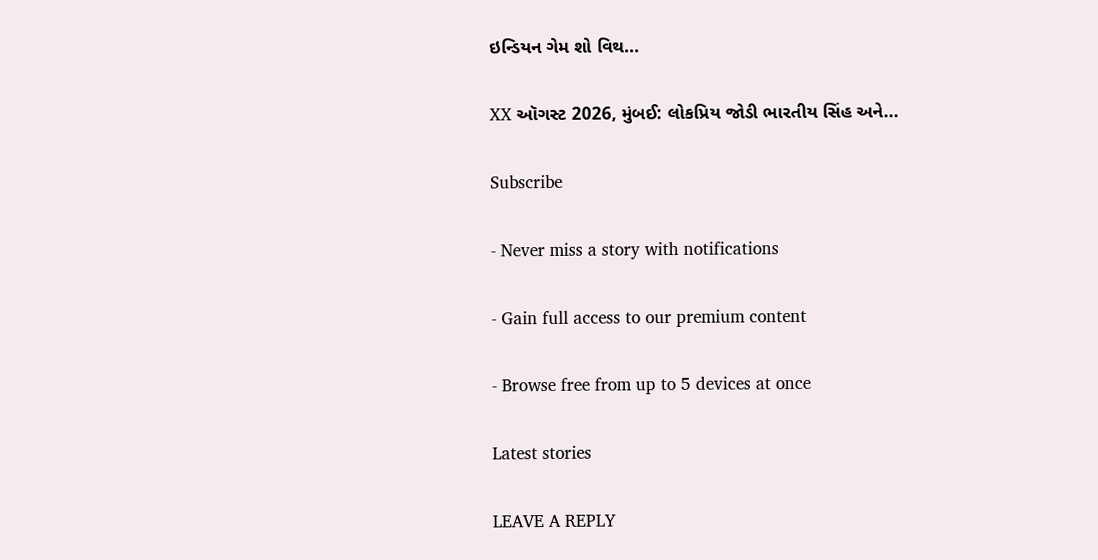ઇન્ડિયન ગેમ શો વિથ...

XX ઑગસ્ટ 2026, મુંબઈ: લોકપ્રિય જોડી ભારતીય સિંહ અને...

Subscribe

- Never miss a story with notifications

- Gain full access to our premium content

- Browse free from up to 5 devices at once

Latest stories

LEAVE A REPLY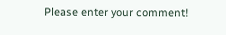Please enter your comment!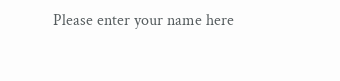Please enter your name here